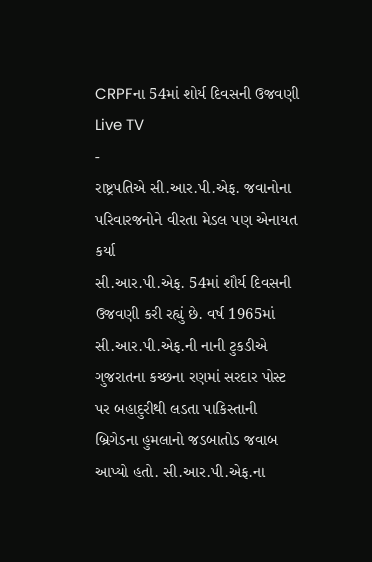CRPFના 54માં શોર્ય દિવસની ઉજવણી
Live TV
-
રાષ્ટ્રપતિએ સી.આર.પી.એફ. જવાનોના પરિવારજનોને વીરતા મેડલ પણ એનાયત કર્યા
સી.આર.પી.એફ. 54માં શૌર્ય દિવસની ઉજવણી કરી રહ્યું છે. વર્ષ 1965માં સી.આર.પી.એફ.ની નાની ટુકડીએ ગુજરાતના કચ્છના રણમાં સરદાર પોસ્ટ પર બહાદુરીથી લડતા પાકિસ્તાની બ્રિગેડના હુમલાનો જડબાતોડ જવાબ આપ્યો હતો. સી.આર.પી.એફ.ના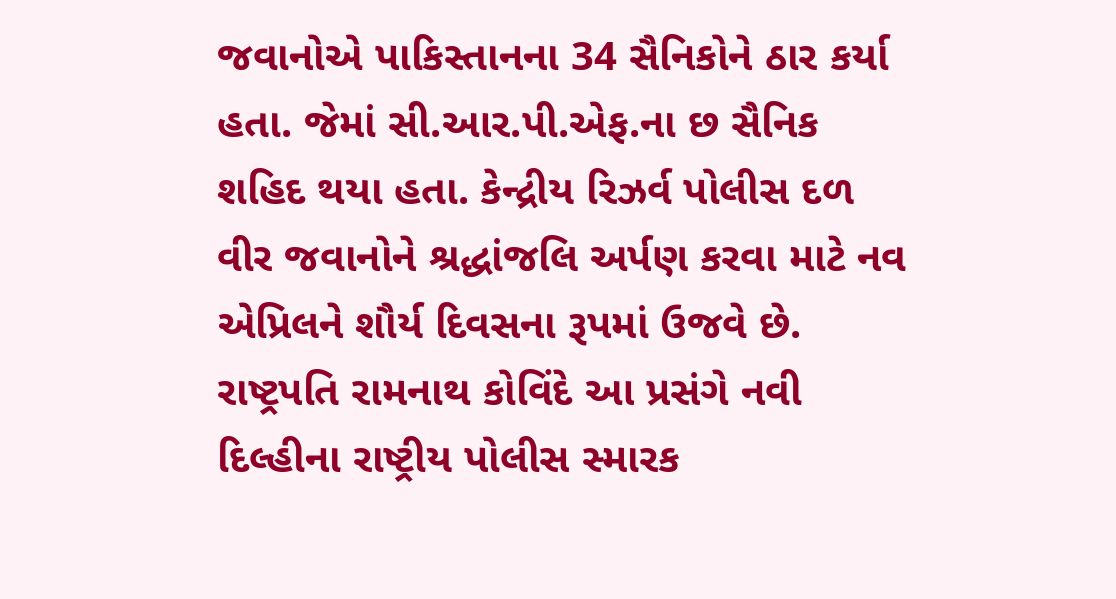જવાનોએ પાકિસ્તાનના 34 સૈનિકોને ઠાર કર્યા હતા. જેમાં સી.આર.પી.એફ.ના છ સૈનિક શહિદ થયા હતા. કેન્દ્રીય રિઝર્વ પોલીસ દળ વીર જવાનોને શ્રદ્ધાંજલિ અર્પણ કરવા માટે નવ એપ્રિલને શૌર્ય દિવસના રૂપમાં ઉજવે છે. રાષ્ટ્રપતિ રામનાથ કોવિંદે આ પ્રસંગે નવી દિલ્હીના રાષ્ટ્રીય પોલીસ સ્મારક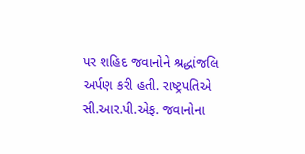પર શહિદ જવાનોને શ્રદ્ધાંજલિ અર્પણ કરી હતી. રાષ્ટ્રપતિએ સી.આર.પી.એફ. જવાનોના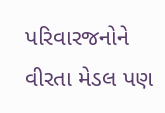પરિવારજનોને વીરતા મેડલ પણ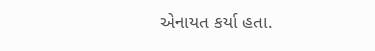એનાયત કર્યા હતા.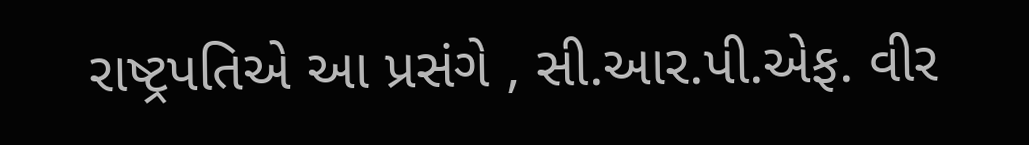રાષ્ટ્રપતિએ આ પ્રસંગે , સી.આર.પી.એફ. વીર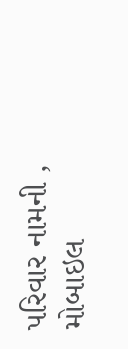પરિવાર નામની , મોબાઇલ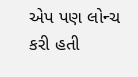એપ પણ લોન્ચ કરી હતી